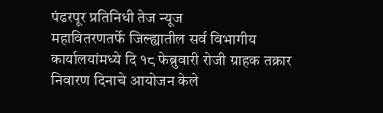पंढरपूर प्रतिनिधी तेज न्यूज
महावितरणतर्फे जिल्ह्यातील सर्व विभागीय कार्यालयांमध्ये दि १८ फेब्रुवारी रोजी ग्राहक तक्रार निवारण दिनाचे आयोजन केले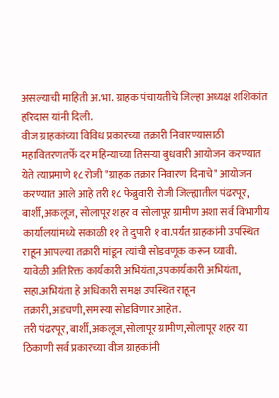असल्याची माहिती अ.भा. ग्राहक पंचायतीचे जिल्हा अध्यक्ष शशिकांत हरिदास यांनी दिली.
वीज ग्राहकांच्या विविध प्रकारच्या तक्रारी निवारण्यासाठी महावितरणतर्फे दर महिन्याच्या तिसऱ्या बुधवारी आयोजन करण्यात येते त्याप्रमाणे १८ रोजी "ग्राहक तक्रार निवारण दिनाचे" आयोजन करण्यात आले आहे तरी १८ फेब्रुवारी रोजी जिल्ह्यातील पंढरपूर, बार्शी,अकलूज, सोलापूर शहर व सोलापूर ग्रामीण अशा सर्व विभागीय कार्यालयांमध्ये सकाळी ११ ते दुपारी १ वा.पर्यंत ग्राहकांनी उपस्थित राहून आपल्या तक्रारी मांडून त्यांची सोडवणूक करून घ्यावी.
यावेळी अतिरिक्त कार्यकारी अभियंता,उपकार्यकारी अभियंता, सहा.अभियंता हे अधिकारी समक्ष उपस्थित राहून तक्रारी,अडचणी,समस्या सोडविणार आहेत.
तरी पंढरपूर, बार्शी,अकलूज,सोलापूर ग्रामीण,सोलापूर शहर या ठिकाणी सर्व प्रकारच्या वीज ग्राहकांनी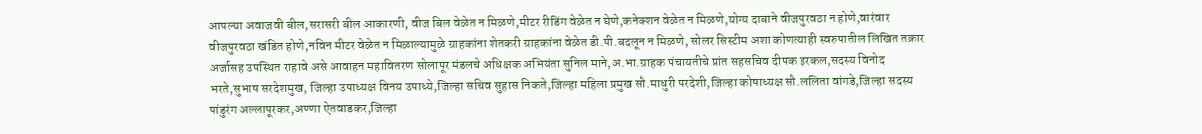आपल्या अवाजवी बील,सरासरी बील आकारणी, वीज बिल वेळेत न मिळणे,मीटर रीडिंग वेळेत न घेणे,कनेक्शन वेळेत न मिळणे,योग्य दाबाने वीजपुरवठा न होणे,वारंवार वीजपुरवठा खंडित होणे,नविन मीटर वेळेत न मिळाल्यामुळे ग्राहकांना शेतकरी ग्राहकांना वेळेत डी.पी.बदलून न मिळणे, सोलर सिस्टीम अशा कोणत्याही स्वरुपातील लिखित तक्रार अर्जासह उपस्थित राहावे असे आवाहन महावितरण सोलापूर मंडलचे अधिक्षक अभियंता सुनिल माने,अ.भा.ग्राहक पंचायतीचे प्रांत सहसचिव दीपक इरकल,सदस्य विनोद भरते,सुभाष सरदेशमुख, जिल्हा उपाध्यक्ष विनय उपाध्ये,जिल्हा सचिव सुहास निकते,जिल्हा महिला प्रमुख सौ.माधुरी परदेशी,जिल्हा कोषाध्यक्ष सौ.ललिता वांगडे,जिल्हा सदस्य पांडुरंग अल्लापूरकर,अण्णा ऐतवाडकर,जिल्हा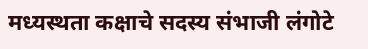मध्यस्थता कक्षाचे सदस्य संभाजी लंगोटे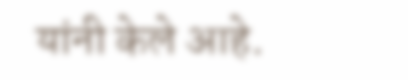यांनी केले आहे.